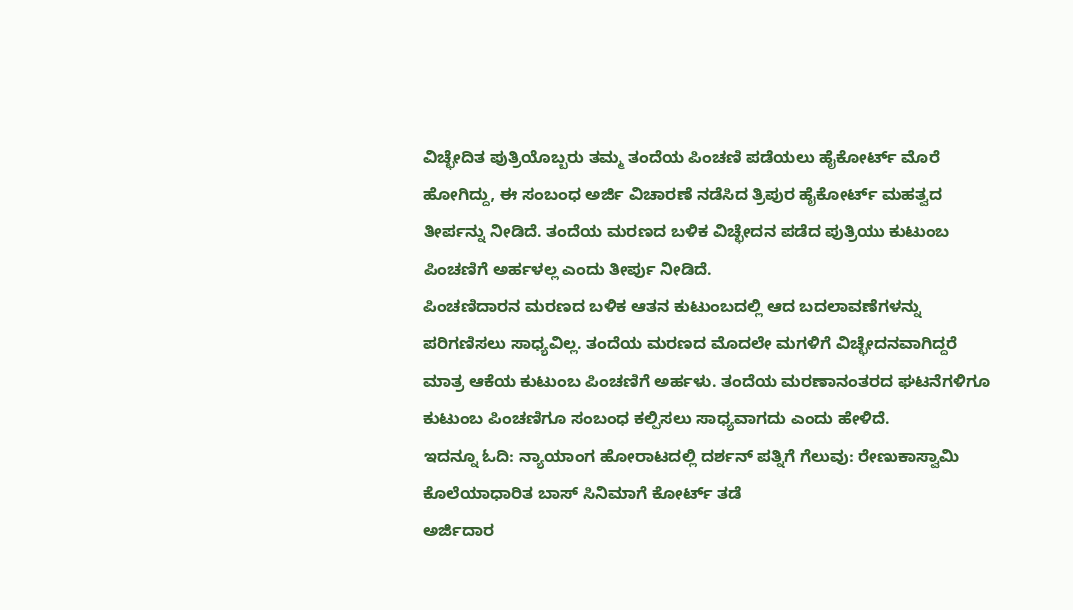ವಿಚ್ಛೇದಿತ ಪುತ್ರಿಯೊಬ್ಬರು ತಮ್ಮ ತಂದೆಯ ಪಿಂಚಣಿ ಪಡೆಯಲು ಹೈಕೋರ್ಟ್ ಮೊರೆ ಹೋಗಿದ್ದು, ಈ ಸಂಬಂಧ ಅರ್ಜಿ ವಿಚಾರಣೆ ನಡೆಸಿದ ತ್ರಿಪುರ ಹೈಕೋರ್ಟ್ ಮಹತ್ವದ ತೀರ್ಪನ್ನು ನೀಡಿದೆ. ತಂದೆಯ ಮರಣದ ಬಳಿಕ ವಿಚ್ಛೇದನ ಪಡೆದ ಪುತ್ರಿಯು ಕುಟುಂಬ ಪಿಂಚಣಿಗೆ ಅರ್ಹಳಲ್ಲ ಎಂದು ತೀರ್ಪು ನೀಡಿದೆ.
ಪಿಂಚಣಿದಾರನ ಮರಣದ ಬಳಿಕ ಆತನ ಕುಟುಂಬದಲ್ಲಿ ಆದ ಬದಲಾವಣೆಗಳನ್ನು ಪರಿಗಣಿಸಲು ಸಾಧ್ಯವಿಲ್ಲ. ತಂದೆಯ ಮರಣದ ಮೊದಲೇ ಮಗಳಿಗೆ ವಿಚ್ಛೇದನವಾಗಿದ್ದರೆ ಮಾತ್ರ ಆಕೆಯ ಕುಟುಂಬ ಪಿಂಚಣಿಗೆ ಅರ್ಹಳು. ತಂದೆಯ ಮರಣಾನಂತರದ ಘಟನೆಗಳಿಗೂ ಕುಟುಂಬ ಪಿಂಚಣಿಗೂ ಸಂಬಂಧ ಕಲ್ಪಿಸಲು ಸಾಧ್ಯವಾಗದು ಎಂದು ಹೇಳಿದೆ.
ಇದನ್ನೂ ಓದಿ: ನ್ಯಾಯಾಂಗ ಹೋರಾಟದಲ್ಲಿ ದರ್ಶನ್ ಪತ್ನಿಗೆ ಗೆಲುವು: ರೇಣುಕಾಸ್ವಾಮಿ ಕೊಲೆಯಾಧಾರಿತ ಬಾಸ್ ಸಿನಿಮಾಗೆ ಕೋರ್ಟ್ ತಡೆ
ಅರ್ಜಿದಾರ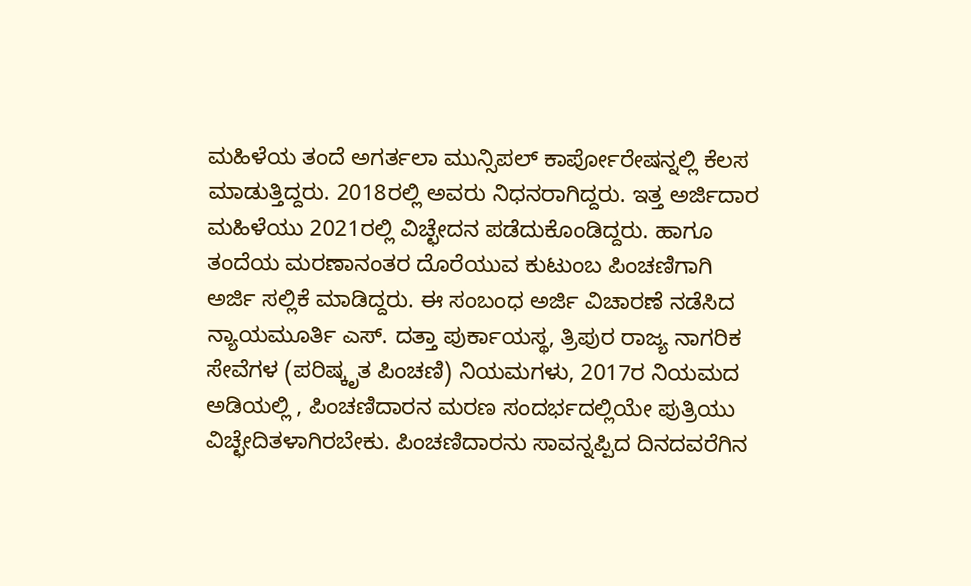ಮಹಿಳೆಯ ತಂದೆ ಅಗರ್ತಲಾ ಮುನ್ಸಿಪಲ್ ಕಾರ್ಪೋರೇಷನ್ನಲ್ಲಿ ಕೆಲಸ ಮಾಡುತ್ತಿದ್ದರು. 2018ರಲ್ಲಿ ಅವರು ನಿಧನರಾಗಿದ್ದರು. ಇತ್ತ ಅರ್ಜಿದಾರ ಮಹಿಳೆಯು 2021ರಲ್ಲಿ ವಿಚ್ಛೇದನ ಪಡೆದುಕೊಂಡಿದ್ದರು. ಹಾಗೂ ತಂದೆಯ ಮರಣಾನಂತರ ದೊರೆಯುವ ಕುಟುಂಬ ಪಿಂಚಣಿಗಾಗಿ ಅರ್ಜಿ ಸಲ್ಲಿಕೆ ಮಾಡಿದ್ದರು. ಈ ಸಂಬಂಧ ಅರ್ಜಿ ವಿಚಾರಣೆ ನಡೆಸಿದ ನ್ಯಾಯಮೂರ್ತಿ ಎಸ್. ದತ್ತಾ ಪುರ್ಕಾಯಸ್ಥ, ತ್ರಿಪುರ ರಾಜ್ಯ ನಾಗರಿಕ ಸೇವೆಗಳ (ಪರಿಷ್ಕೃತ ಪಿಂಚಣಿ) ನಿಯಮಗಳು, 2017ರ ನಿಯಮದ ಅಡಿಯಲ್ಲಿ , ಪಿಂಚಣಿದಾರನ ಮರಣ ಸಂದರ್ಭದಲ್ಲಿಯೇ ಪುತ್ರಿಯು ವಿಚ್ಛೇದಿತಳಾಗಿರಬೇಕು. ಪಿಂಚಣಿದಾರನು ಸಾವನ್ನಪ್ಪಿದ ದಿನದವರೆಗಿನ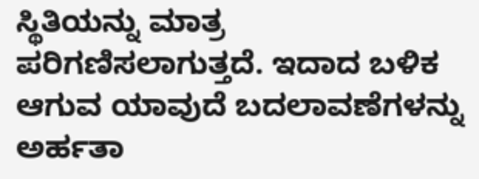ಸ್ಥಿತಿಯನ್ನು ಮಾತ್ರ ಪರಿಗಣಿಸಲಾಗುತ್ತದೆ. ಇದಾದ ಬಳಿಕ ಆಗುವ ಯಾವುದೆ ಬದಲಾವಣೆಗಳನ್ನು ಅರ್ಹತಾ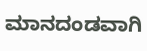ಮಾನದಂಡವಾಗಿ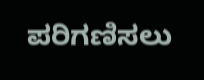ಪರಿಗಣಿಸಲು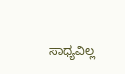ಸಾಧ್ಯವಿಲ್ಲ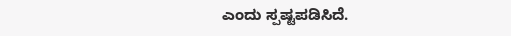ಎಂದು ಸ್ಪಷ್ಟಪಡಿಸಿದೆ.